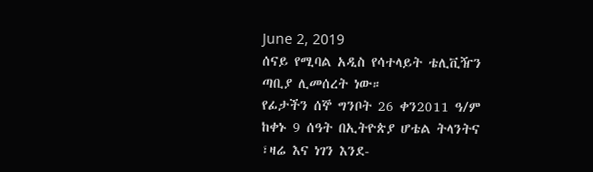June 2, 2019
ሰናይ የሚባል አዲስ የሳተላይት ቴሊቪዥን ጣቢያ ሊመሰረት ነው።
የፊታችን ሰኞ ግንቦት 26 ቀን2011 ዓ/ም ከቀኑ 9 ሰዓት በኢትዮጵያ ሆቴል ትላንትና ፣ዛሬ እና ነገን እንደ-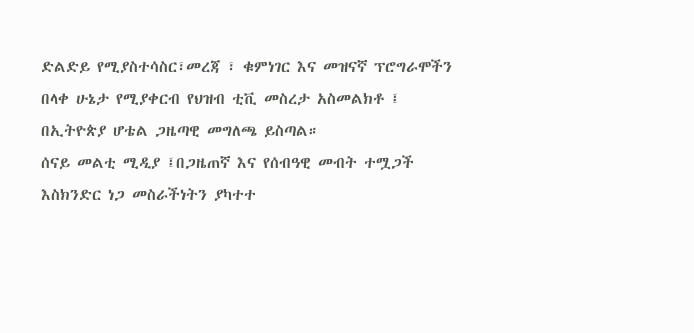ድልድይ የሚያስተሳስር፣መረጃ ፣ ቁምነገር እና መዝናኛ ፕሮግራሞችን በላቀ ሁኔታ የሚያቀርብ የህዝብ ቲቪ መስረታ አስመልክቶ ፤ በኢትዮጵያ ሆቴል ጋዜጣዊ መግለጫ ይስጣል።
ሰናይ መልቲ ሚዲያ ፤በጋዜጠኛ እና የሰብዓዊ መብት ተሟጋች እስክንድር ነጋ መስራችነትን ያካተተ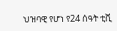ህዝባዊ የሆነ የ24 ሰዓት ቲቪ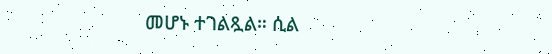መሆኑ ተገልጿል። ሲል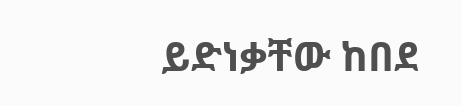ይድነቃቸው ከበደ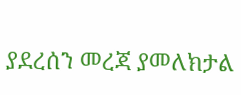ያደረሰን መረጃ ያመለክታል